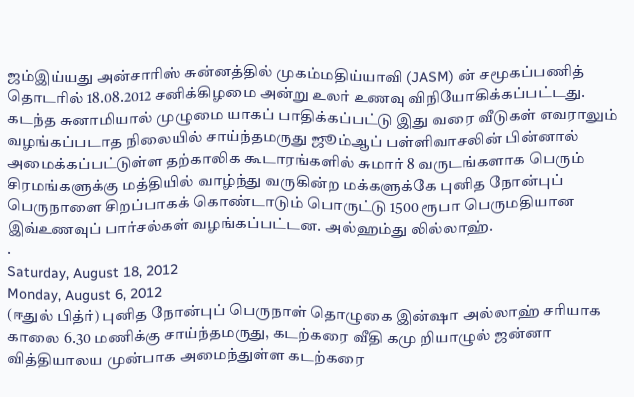ஜம்இய்யது அன்சாரிஸ் சுன்னத்தில் முகம்மதிய்யாவி (JASM) ன் சமூகப்பணித் தொடரில் 18.08.2012 சனிக்கிழமை அன்று உலர் உணவு விநியோகிக்கப்பட்டது. கடந்த சுனாமியால் முழுமை யாகப் பாதிக்கப்பட்டு இது வரை வீடுகள் எவராலும் வழங்கப்படாத நிலையில் சாய்ந்தமருது ஜூம்ஆப் பள்ளிவாசலின் பின்னால் அமைக்கப்பட்டுள்ள தற்காலிக கூடாரங்களில் சுமார் 8 வருடங்களாக பெரும் சிரமங்களுக்கு மத்தியில் வாழ்ந்து வருகின்ற மக்களுக்கே புனித நோன்புப் பெருநாளை சிறப்பாகக் கொண்டாடும் பொருட்டு 1500 ரூபா பெருமதியான இவ்உணவுப் பார்சல்கள் வழங்கப்பட்டன. அல்ஹம்து லில்லாஹ்.
.
Saturday, August 18, 2012
Monday, August 6, 2012
(ஈதுல் பித்ர்) புனித நோன்புப் பெருநாள் தொழுகை இன்ஷா அல்லாஹ் சரியாக காலை 6.30 மணிக்கு சாய்ந்தமருது, கடற்கரை வீதி கமு றியாழுல் ஜன்னா வித்தியாலய முன்பாக அமைந்துள்ள கடற்கரை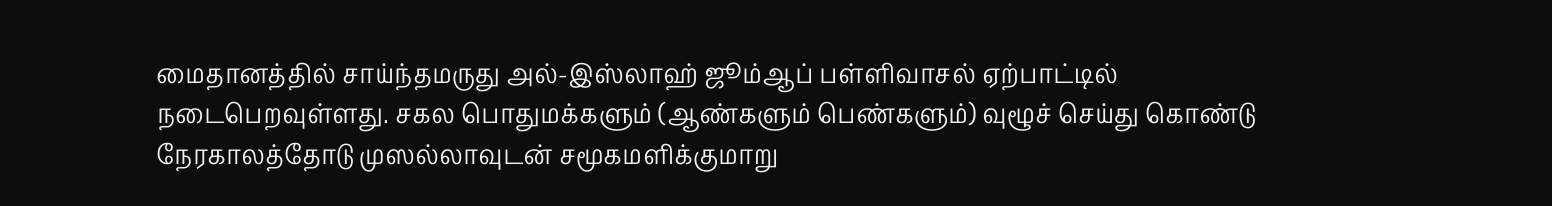மைதானத்தில் சாய்ந்தமருது அல்-இஸ்லாஹ் ஜூம்ஆப் பள்ளிவாசல் ஏற்பாட்டில் நடைபெறவுள்ளது. சகல பொதுமக்களும் (ஆண்களும் பெண்களும்) வுழூச் செய்து கொண்டு நேரகாலத்தோடு முஸல்லாவுடன் சமூகமளிக்குமாறு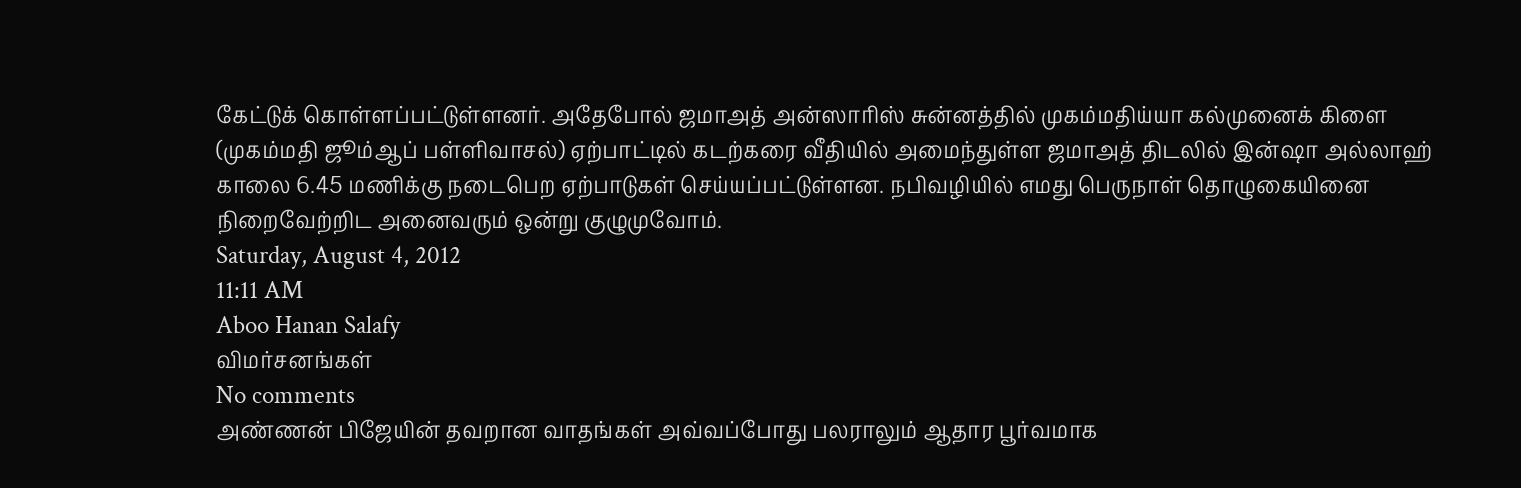கேட்டுக் கொள்ளப்பட்டுள்ளனர். அதேபோல் ஜமாஅத் அன்ஸாரிஸ் சுன்னத்தில் முகம்மதிய்யா கல்முனைக் கிளை (முகம்மதி ஜூம்ஆப் பள்ளிவாசல்) ஏற்பாட்டில் கடற்கரை வீதியில் அமைந்துள்ள ஜமாஅத் திடலில் இன்ஷா அல்லாஹ் காலை 6.45 மணிக்கு நடைபெற ஏற்பாடுகள் செய்யப்பட்டுள்ளன. நபிவழியில் எமது பெருநாள் தொழுகையினை நிறைவேற்றிட அனைவரும் ஒன்று குழுமுவோம்.
Saturday, August 4, 2012
11:11 AM
Aboo Hanan Salafy
விமர்சனங்கள்
No comments
அண்ணன் பிஜேயின் தவறான வாதங்கள் அவ்வப்போது பலராலும் ஆதார பூர்வமாக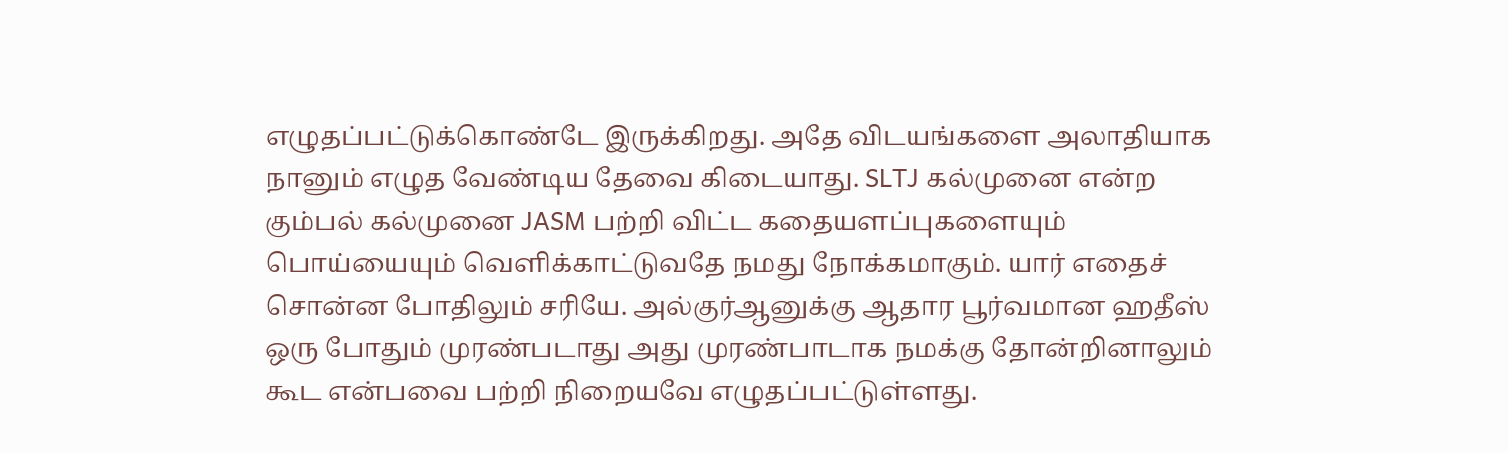எழுதப்பட்டுக்கொண்டே இருக்கிறது. அதே விடயங்களை அலாதியாக நானும் எழுத வேண்டிய தேவை கிடையாது. SLTJ கல்முனை என்ற கும்பல் கல்முனை JASM பற்றி விட்ட கதையளப்புகளையும் பொய்யையும் வெளிக்காட்டுவதே நமது நோக்கமாகும். யார் எதைச் சொன்ன போதிலும் சரியே. அல்குர்ஆனுக்கு ஆதார பூர்வமான ஹதீஸ் ஒரு போதும் முரண்படாது அது முரண்பாடாக நமக்கு தோன்றினாலும் கூட என்பவை பற்றி நிறையவே எழுதப்பட்டுள்ளது.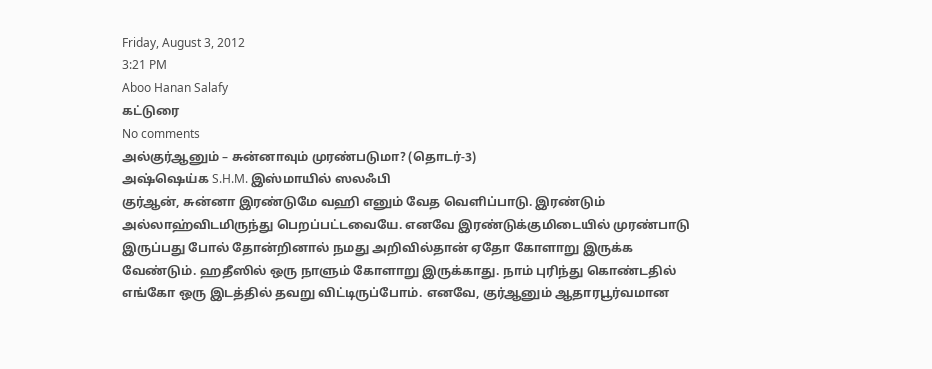Friday, August 3, 2012
3:21 PM
Aboo Hanan Salafy
கட்டுரை
No comments
அல்குர்ஆனும் – சுன்னாவும் முரண்படுமா? (தொடர்-3)
அஷ்ஷெய்க S.H.M. இஸ்மாயில் ஸலஃபி
குர்ஆன், சுன்னா இரண்டுமே வஹி எனும் வேத வெளிப்பாடு. இரண்டும் அல்லாஹ்விடமிருந்து பெறப்பட்டவையே. எனவே இரண்டுக்குமிடையில் முரண்பாடு இருப்பது போல் தோன்றினால் நமது அறிவில்தான் ஏதோ கோளாறு இருக்க வேண்டும். ஹதீஸில் ஒரு நாளும் கோளாறு இருக்காது. நாம் புரிந்து கொண்டதில் எங்கோ ஒரு இடத்தில் தவறு விட்டிருப்போம். எனவே, குர்ஆனும் ஆதாரபூர்வமான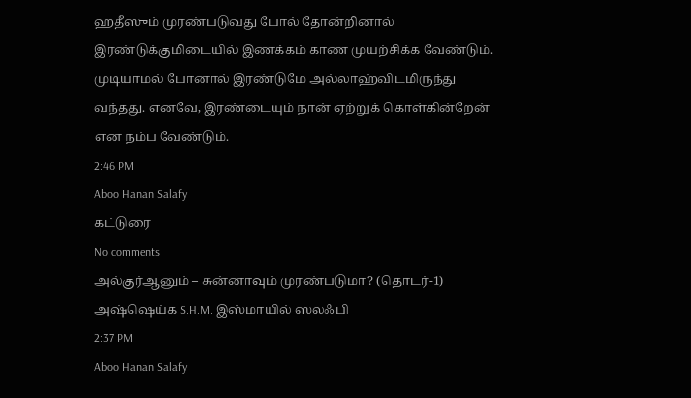ஹதீஸும் முரண்படுவது போல் தோன்றினால் இரண்டுக்குமிடையில் இணக்கம் காண முயற்சிக்க வேண்டும். முடியாமல் போனால் இரண்டுமே அல்லாஹ்விடமிருந்து வந்தது. எனவே, இரண்டையும் நான் ஏற்றுக் கொள்கின்றேன் என நம்ப வேண்டும்.
2:46 PM
Aboo Hanan Salafy
கட்டுரை
No comments
அல்குர்ஆனும் – சுன்னாவும் முரண்படுமா? (தொடர்-1)
அஷ்ஷெய்க S.H.M. இஸ்மாயில் ஸலஃபி
2:37 PM
Aboo Hanan Salafy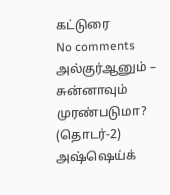கட்டுரை
No comments
அல்குர்ஆனும் – சுன்னாவும் முரண்படுமா? (தொடர்-2)
அஷ்ஷெய்க்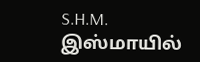S.H.M. இஸ்மாயில்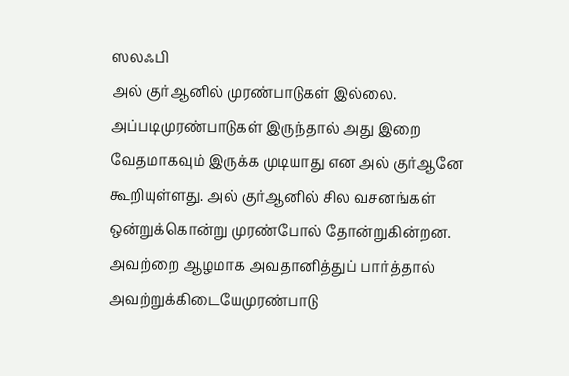ஸலஃபி
அல் குர்ஆனில் முரண்பாடுகள் இல்லை. அப்படிமுரண்பாடுகள் இருந்தால் அது இறை வேதமாகவும் இருக்க முடியாது என அல் குர்ஆனே கூறியுள்ளது. அல் குர்ஆனில் சில வசனங்கள் ஒன்றுக்கொன்று முரண்போல் தோன்றுகின்றன. அவற்றை ஆழமாக அவதானித்துப் பார்த்தால் அவற்றுக்கிடையேமுரண்பாடு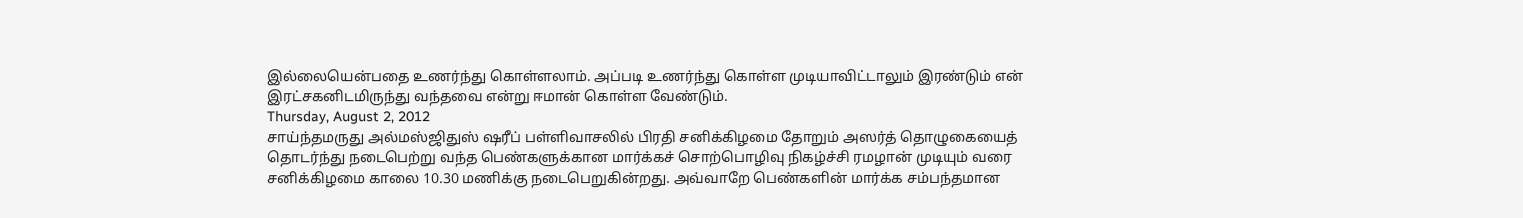இல்லையென்பதை உணர்ந்து கொள்ளலாம். அப்படி உணர்ந்து கொள்ள முடியாவிட்டாலும் இரண்டும் என் இரட்சகனிடமிருந்து வந்தவை என்று ஈமான் கொள்ள வேண்டும்.
Thursday, August 2, 2012
சாய்ந்தமருது அல்மஸ்ஜிதுஸ் ஷரீப் பள்ளிவாசலில் பிரதி சனிக்கிழமை தோறும் அஸர்த் தொழுகையைத் தொடர்ந்து நடைபெற்று வந்த பெண்களுக்கான மார்க்கச் சொற்பொழிவு நிகழ்ச்சி ரமழான் முடியும் வரை சனிக்கிழமை காலை 10.30 மணிக்கு நடைபெறுகின்றது. அவ்வாறே பெண்களின் மார்க்க சம்பந்தமான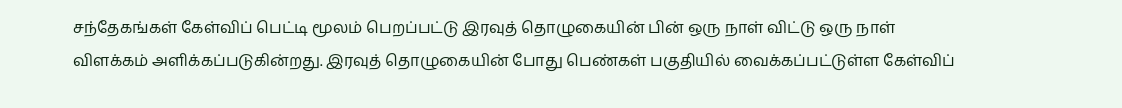சந்தேகங்கள் கேள்விப் பெட்டி மூலம் பெறப்பட்டு இரவுத் தொழுகையின் பின் ஒரு நாள் விட்டு ஒரு நாள் விளக்கம் அளிக்கப்படுகின்றது. இரவுத் தொழுகையின் போது பெண்கள் பகுதியில் வைக்கப்பட்டுள்ள கேள்விப்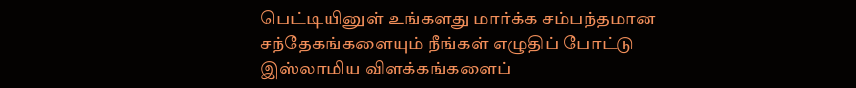பெட்டியினுள் உங்களது மார்க்க சம்பந்தமான சந்தேகங்களையும் நீங்கள் எழுதிப் போட்டு இஸ்லாமிய விளக்கங்களைப்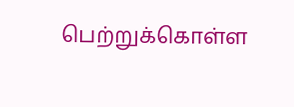பெற்றுக்கொள்ள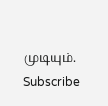முடியும்.
Subscribe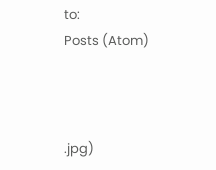to:
Posts (Atom)



.jpg)